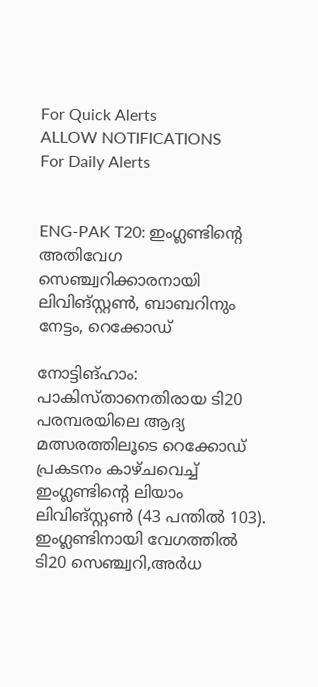For Quick Alerts
ALLOW NOTIFICATIONS
For Daily Alerts


ENG-PAK T20: ഇംഗ്ലണ്ടിന്റെ അതിവേഗ സെഞ്ച്വറിക്കാരനായി ലിവിങ്‌സ്റ്റണ്‍, ബാബറിനും നേട്ടം, റെക്കോഡ്

നോട്ടിങ്ഹാം: പാകിസ്താനെതിരായ ടി20 പരമ്പരയിലെ ആദ്യ മത്സരത്തിലൂടെ റെക്കോഡ് പ്രകടനം കാഴ്ചവെച്ച് ഇംഗ്ലണ്ടിന്റെ ലിയാം ലിവിങ്സ്റ്റണ്‍ (43 പന്തില്‍ 103). ഇംഗ്ലണ്ടിനായി വേഗത്തില്‍ ടി20 സെഞ്ച്വറി,അര്‍ധ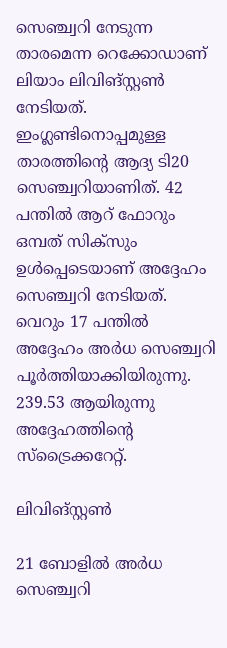സെഞ്ച്വറി നേടുന്ന താരമെന്ന റെക്കോഡാണ് ലിയാം ലിവിങ്‌സ്റ്റണ്‍ നേടിയത്. ഇംഗ്ലണ്ടിനൊപ്പമുള്ള താരത്തിന്റെ ആദ്യ ടി20 സെഞ്ച്വറിയാണിത്. 42 പന്തില്‍ ആറ് ഫോറും ഒമ്പത് സിക്‌സും ഉള്‍പ്പെടെയാണ് അദ്ദേഹം സെഞ്ച്വറി നേടിയത്. വെറും 17 പന്തില്‍ അദ്ദേഹം അര്‍ധ സെഞ്ച്വറി പൂര്‍ത്തിയാക്കിയിരുന്നു. 239.53 ആയിരുന്നു അദ്ദേഹത്തിന്റെ സ്‌ട്രൈക്കറേറ്റ്.

ലിവിങ്സ്റ്റണ്‍

21 ബോളില്‍ അര്‍ധ സെഞ്ച്വറി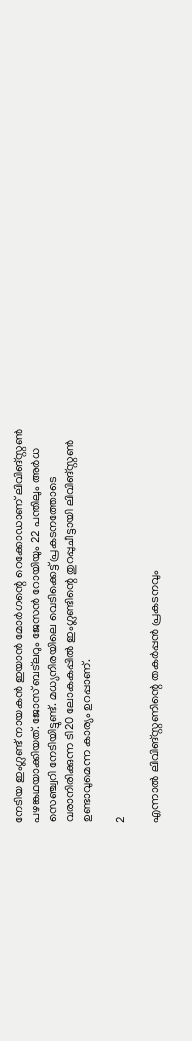നേടിയ ഇംഗ്ലണ്ട് നായകന്‍ ഇയാന്‍ മോര്‍ഗന്റെ റെക്കോഡാണ് ലിവിങ്‌സ്റ്റണ്‍ പഴങ്കഥയാക്കിയത്. ജോസ് ബട്‌ലറും ജേസന്‍ റോയിയും 22 പന്തിലും അര്‍ധ സെഞ്ച്വറി നേടിയിട്ടുണ്ട്. മധ്യനിരയിലെ വെടിക്കെട്ട് പ്രകടനത്തോടെ വരാനിരിക്കുന്ന ടി20 ലോകകപ്പില്‍ ഇംഗ്ലണ്ടിന്റെ തുറപ്പുചീട്ടായി ലിവിങ്സ്റ്റണ്‍ ഉണ്ടാവുമെന്ന കാര്യം ഉറപ്പാണ്.

2

എന്നാല്‍ ലിവിങ്സ്റ്റണിന്റെ തകര്‍പ്പന്‍ പ്രകടനവും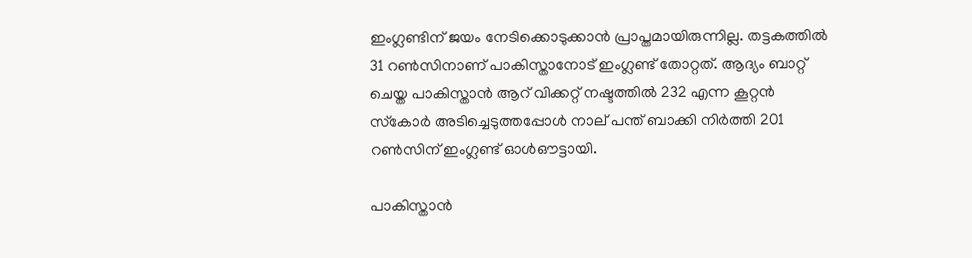ഇംഗ്ലണ്ടിന് ജയം നേടിക്കൊടുക്കാന്‍ പ്രാപ്തമായിരുന്നില്ല. തട്ടകത്തില്‍ 31 റണ്‍സിനാണ് പാകിസ്താനോട് ഇംഗ്ലണ്ട് തോറ്റത്. ആദ്യം ബാറ്റ് ചെയ്ത പാകിസ്താന്‍ ആറ് വിക്കറ്റ് നഷ്ടത്തില്‍ 232 എന്ന കൂറ്റന്‍ സ്‌കോര്‍ അടിച്ചെടുത്തപ്പോള്‍ നാല് പന്ത് ബാക്കി നിര്‍ത്തി 201 റണ്‍സിന് ഇംഗ്ലണ്ട് ഓള്‍ഔട്ടായി.

പാകിസ്താന്‍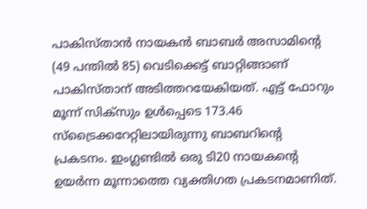പാകിസ്താന്‍ നായകന്‍ ബാബര്‍ അസാമിന്റെ (49 പന്തില്‍ 85) വെടിക്കെട്ട് ബാറ്റിങ്ങാണ് പാകിസ്താന് അടിത്തറയേകിയത്. എട്ട് ഫോറും മൂന്ന് സിക്‌സും ഉള്‍പ്പെടെ 173.46 സ്‌ട്രൈക്കറേറ്റിലായിരുന്നു ബാബറിന്റെ പ്രകടനം. ഇംഗ്ലണ്ടില്‍ ഒരു ടി20 നായകന്റെ ഉയര്‍ന്ന മൂന്നാത്തെ വ്യക്തിഗത പ്രകടനമാണിത്.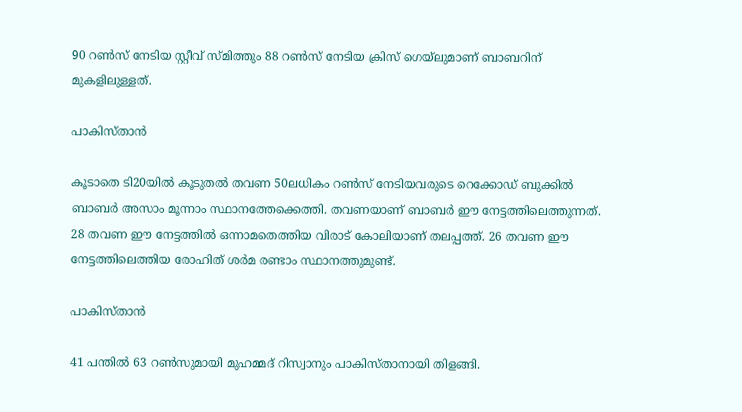90 റണ്‍സ് നേടിയ സ്റ്റീവ് സ്മിത്തും 88 റണ്‍സ് നേടിയ ക്രിസ് ഗെയ്‌ലുമാണ് ബാബറിന് മുകളിലുള്ളത്.

പാകിസ്താന്‍

കൂടാതെ ടി20യില്‍ കൂടുതല്‍ തവണ 50ലധികം റണ്‍സ് നേടിയവരുടെ റെക്കോഡ് ബുക്കില്‍ ബാബര്‍ അസാം മൂന്നാം സ്ഥാനത്തേക്കെത്തി. തവണയാണ് ബാബര്‍ ഈ നേട്ടത്തിലെത്തുന്നത്. 28 തവണ ഈ നേട്ടത്തില്‍ ഒന്നാമതെത്തിയ വിരാട് കോലിയാണ് തലപ്പത്ത്. 26 തവണ ഈ നേട്ടത്തിലെത്തിയ രോഹിത് ശര്‍മ രണ്ടാം സ്ഥാനത്തുമുണ്ട്.

പാകിസ്താന്‍

41 പന്തില്‍ 63 റണ്‍സുമായി മുഹമ്മദ് റിസ്വാനും പാകിസ്താനായി തിളങ്ങി.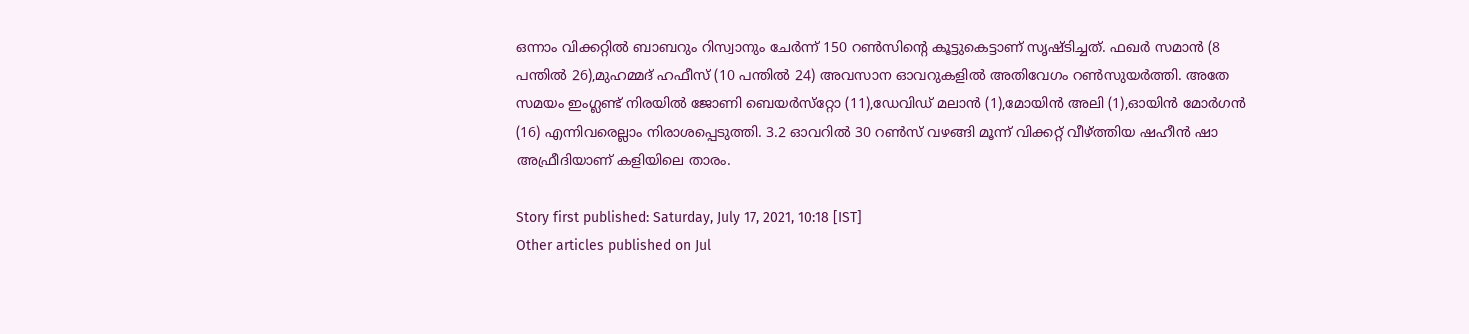ഒന്നാം വിക്കറ്റില്‍ ബാബറും റിസ്വാനും ചേര്‍ന്ന് 150 റണ്‍സിന്റെ കൂട്ടുകെട്ടാണ് സൃഷ്ടിച്ചത്. ഫഖര്‍ സമാന്‍ (8 പന്തില്‍ 26),മുഹമ്മദ് ഹഫീസ് (10 പന്തില്‍ 24) അവസാന ഓവറുകളില്‍ അതിവേഗം റണ്‍സുയര്‍ത്തി. അതേ സമയം ഇംഗ്ലണ്ട് നിരയില്‍ ജോണി ബെയര്‍സ്‌റ്റോ (11),ഡേവിഡ് മലാന്‍ (1),മോയിന്‍ അലി (1),ഓയിന്‍ മോര്‍ഗന്‍ (16) എന്നിവരെല്ലാം നിരാശപ്പെടുത്തി. 3.2 ഓവറില്‍ 30 റണ്‍സ് വഴങ്ങി മൂന്ന് വിക്കറ്റ് വീഴ്ത്തിയ ഷഹീന്‍ ഷാ അഫ്രീദിയാണ് കളിയിലെ താരം.

Story first published: Saturday, July 17, 2021, 10:18 [IST]
Other articles published on Jul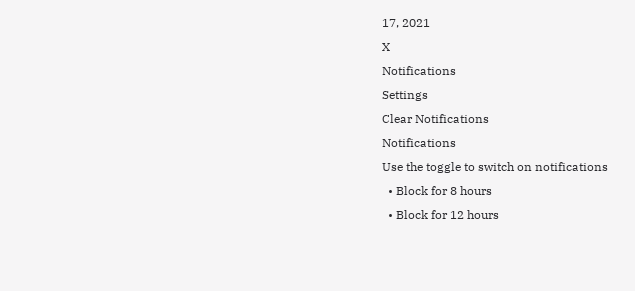17, 2021
X
Notifications
Settings
Clear Notifications
Notifications
Use the toggle to switch on notifications
  • Block for 8 hours
  • Block for 12 hours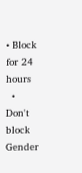• Block for 24 hours
  • Don't block
Gender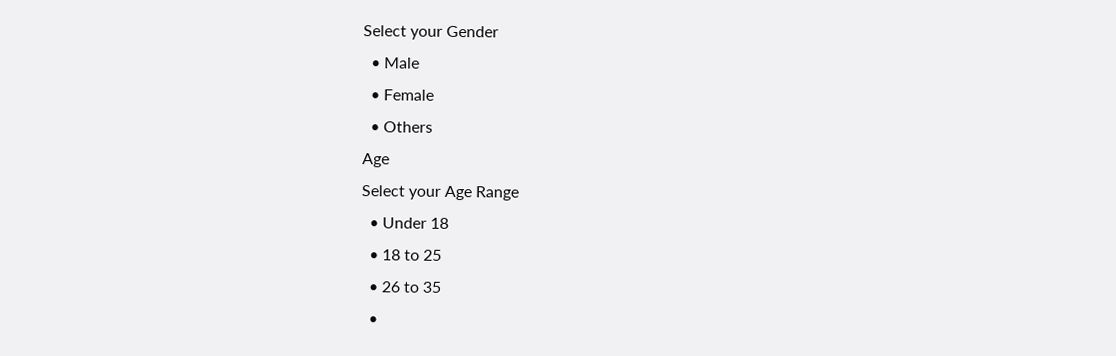Select your Gender
  • Male
  • Female
  • Others
Age
Select your Age Range
  • Under 18
  • 18 to 25
  • 26 to 35
  •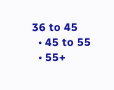36 to 45
  • 45 to 55
  • 55+